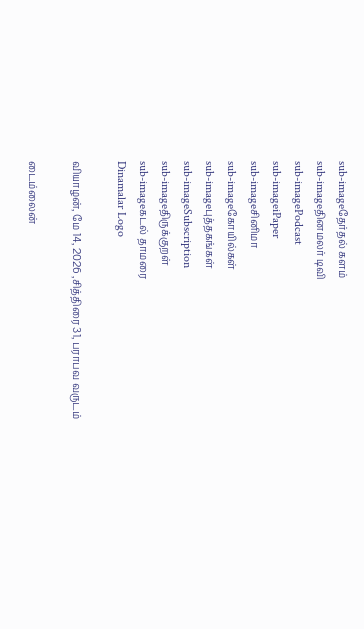sub-imageதேர்தல் களம்
sub-imageதினமலர் டிவி
sub-imagePodcast
sub-imageiPaper
sub-imageசினிமா
sub-imageகோயில்கள்
sub-imageபுத்தகங்கள்
sub-imageSubscription
sub-imageதிருக்குறள்
sub-imageகடல் தாமரை
Dinamalar Logo

வியாழன், மே 14, 2026 ,சித்திரை 31, பராபவ வருடம்

டைம்லைன்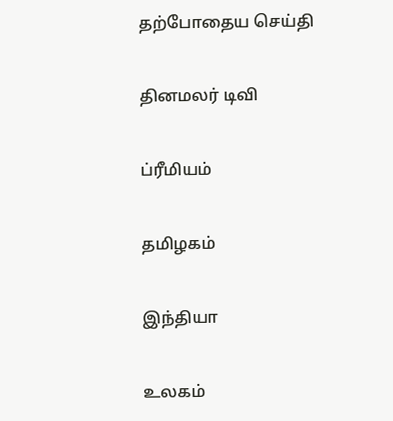தற்போதைய செய்தி


தினமலர் டிவி


ப்ரீமியம்


தமிழகம்


இந்தியா


உலகம்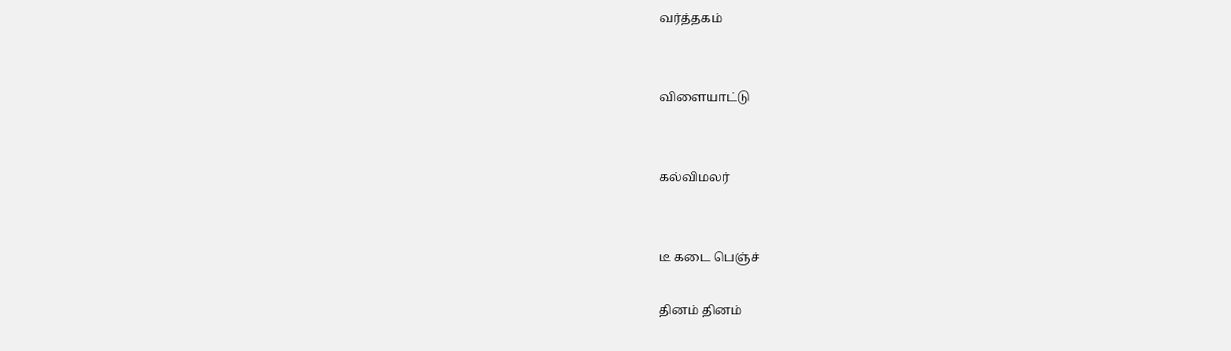வர்த்தகம்


விளையாட்டு


கல்விமலர்


டீ கடை பெஞ்ச்

தினம் தினம்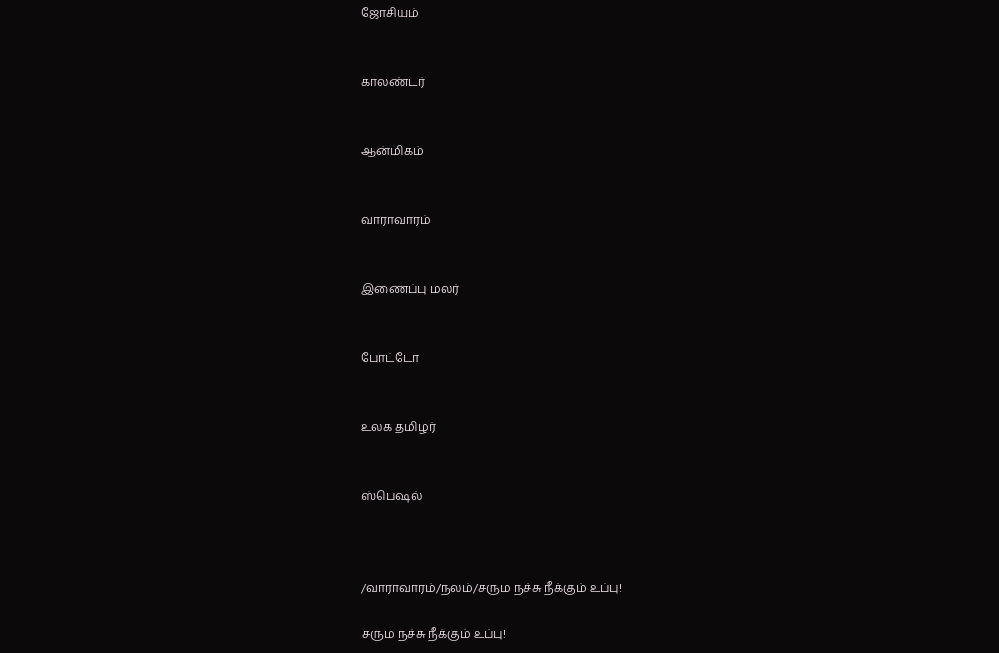ஜோசியம்


காலண்டர்


ஆன்மிகம்


வாராவாரம்


இணைப்பு மலர்


போட்டோ


உலக தமிழர்


ஸ்பெஷல்



/வாராவாரம்/நலம்/சரும நச்சு நீக்கும் உப்பு!

சரும நச்சு நீக்கும் உப்பு!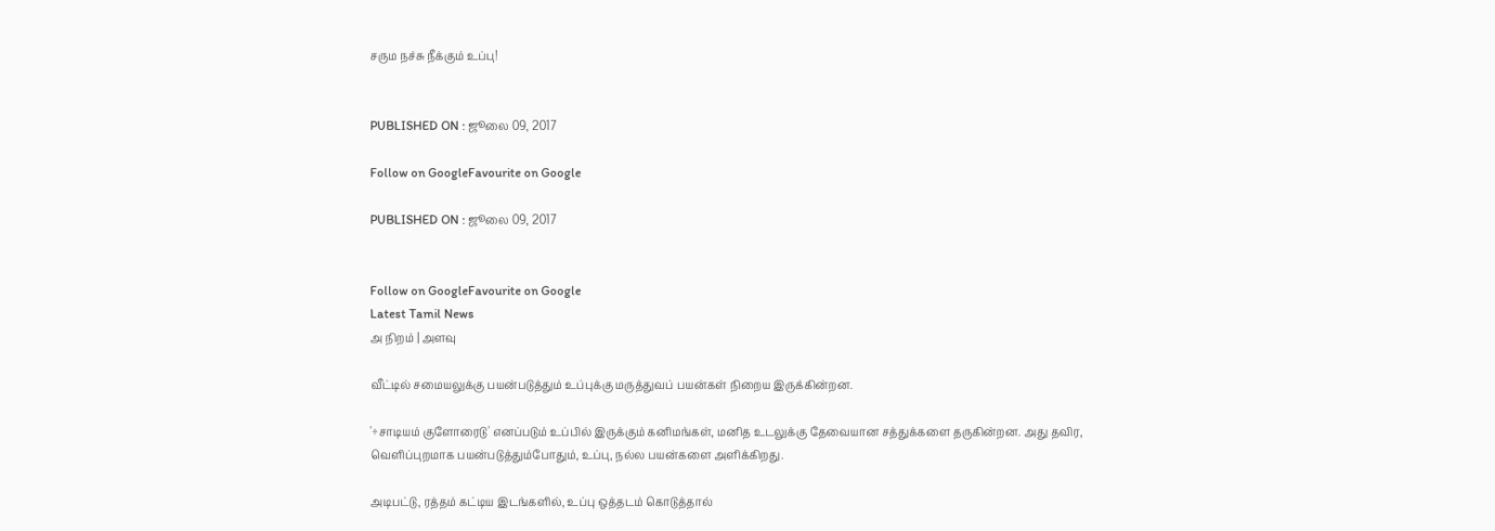சரும நச்சு நீக்கும் உப்பு!


PUBLISHED ON : ஜூலை 09, 2017

Follow on GoogleFavourite on Google

PUBLISHED ON : ஜூலை 09, 2017


Follow on GoogleFavourite on Google
Latest Tamil News
அ நிறம் | அளவு

வீட்டில் சமையலுக்கு பயன்படுத்தும் உப்புக்கு மருத்துவப் பயன்கள் நிறைய இருக்கின்றன.

'÷சாடியம் குளோரைடு' எனப்படும் உப்பில் இருக்கும் கனிமங்கள், மனித உடலுக்கு தேவையான சத்துக்களை தருகின்றன. அது தவிர, வெளிப்புறமாக பயன்படுத்தும்போதும், உப்பு, நல்ல பயன்களை அளிக்கிறது.

அடிபட்டு, ரத்தம் கட்டிய இடங்களில், உப்பு ஒத்தடம் கொடுத்தால்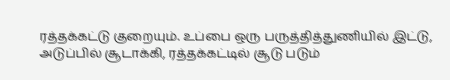ரத்தக்கட்டு குறையும். உப்பை ஒரு பருத்தித்துணியில் இட்டு, அடுப்பில் சூடாக்கி, ரத்தக்கட்டில் சூடு படும்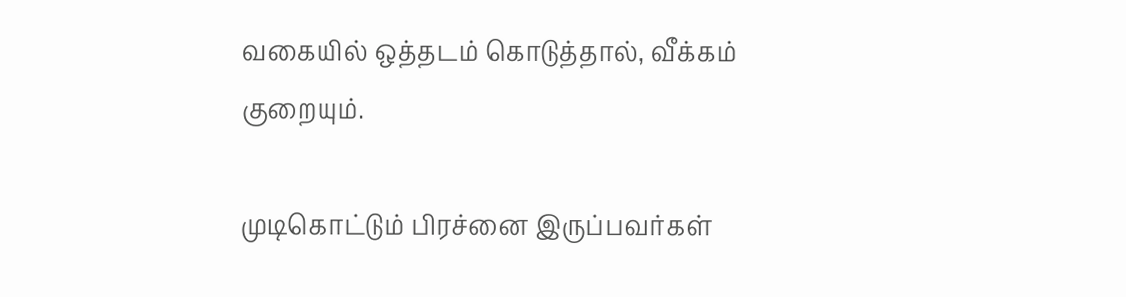வகையில் ஒத்தடம் கொடுத்தால், வீக்கம் குறையும்.

முடிகொட்டும் பிரச்னை இருப்பவர்கள்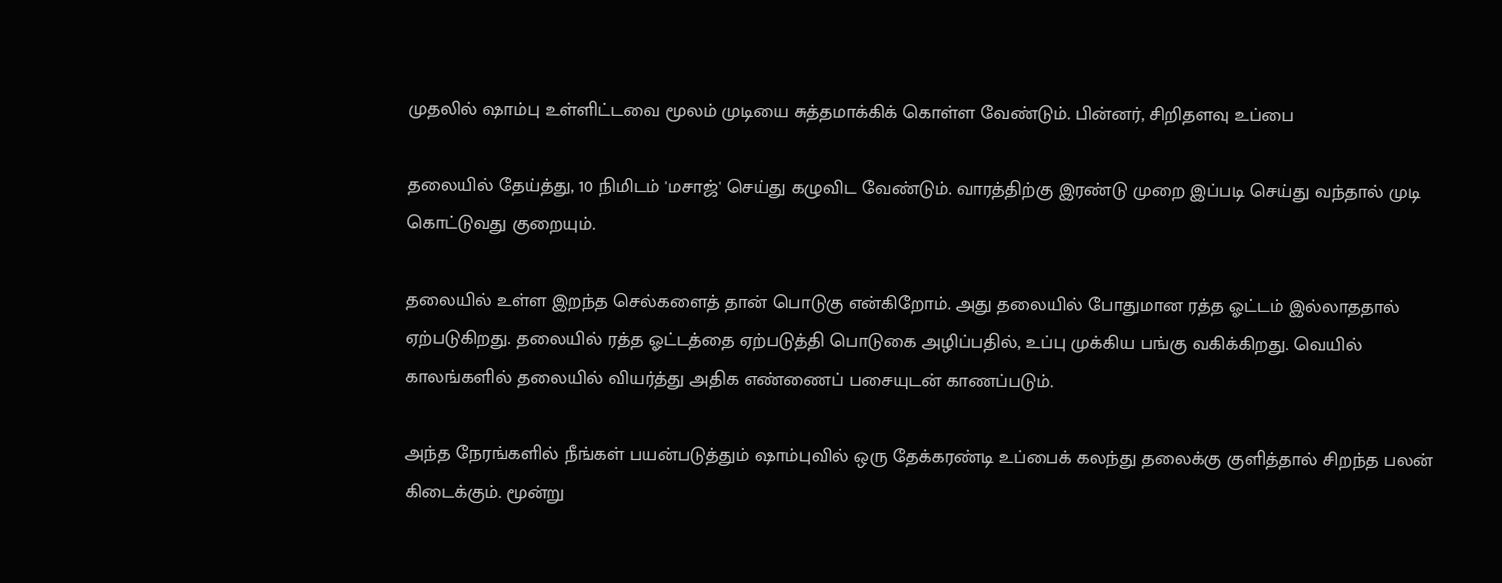முதலில் ஷாம்பு உள்ளிட்டவை மூலம் முடியை சுத்தமாக்கிக் கொள்ள வேண்டும். பின்னர், சிறிதளவு உப்பை

தலையில் தேய்த்து, 10 நிமிடம் 'மசாஜ்' செய்து கழுவிட வேண்டும். வாரத்திற்கு இரண்டு முறை இப்படி செய்து வந்தால் முடி கொட்டுவது குறையும்.

தலையில் உள்ள இறந்த செல்களைத் தான் பொடுகு என்கிறோம். அது தலையில் போதுமான ரத்த ஓட்டம் இல்லாததால் ஏற்படுகிறது. தலையில் ரத்த ஓட்டத்தை ஏற்படுத்தி பொடுகை அழிப்பதில், உப்பு முக்கிய பங்கு வகிக்கிறது. வெயில் காலங்களில் தலையில் வியர்த்து அதிக எண்ணைப் பசையுடன் காணப்படும்.

அந்த நேரங்களில் நீங்கள் பயன்படுத்தும் ஷாம்புவில் ஒரு தேக்கரண்டி உப்பைக் கலந்து தலைக்கு குளித்தால் சிறந்த பலன் கிடைக்கும். மூன்று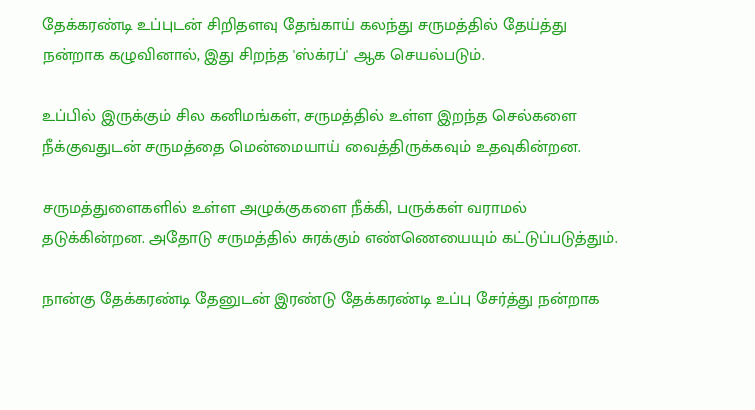தேக்கரண்டி உப்புடன் சிறிதளவு தேங்காய் கலந்து சருமத்தில் தேய்த்து நன்றாக கழுவினால், இது சிறந்த 'ஸ்க்ரப்' ஆக செயல்படும்.

உப்பில் இருக்கும் சில கனிமங்கள், சருமத்தில் உள்ள இறந்த செல்களை நீக்குவதுடன் சருமத்தை மென்மையாய் வைத்திருக்கவும் உதவுகின்றன.

சருமத்துளைகளில் உள்ள அழுக்குகளை நீக்கி, பருக்கள் வராமல் தடுக்கின்றன. அதோடு சருமத்தில் சுரக்கும் எண்ணெயையும் கட்டுப்படுத்தும்.

நான்கு தேக்கரண்டி தேனுடன் இரண்டு தேக்கரண்டி உப்பு சேர்த்து நன்றாக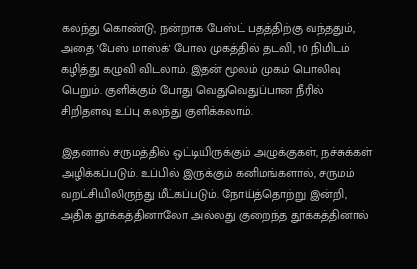கலந்து கொண்டு, நன்றாக பேஸ்ட் பதத்திற்கு வந்ததும், அதை 'பேஸ் மாஸ்க்' போல முகத்தில் தடவி, 10 நிமிடம் கழித்து கழுவி விடலாம். இதன் மூலம் முகம் பொலிவு பெறும். குளிக்கும் போது வெதுவெதுப்பான நீரில் சிறிதளவு உப்பு கலந்து குளிக்கலாம்.

இதனால் சருமத்தில் ஒட்டியிருக்கும் அழுக்குகள், நச்சுக்கள் அழிக்கப்படும். உப்பில் இருக்கும் கனிமங்களால், சருமம் வறட்சியிலிருந்து மீட்கப்படும். நோய்த்தொற்று இன்றி, அதிக தூக்கத்தினாலோ அல்லது குறைந்த தூக்கத்தினால்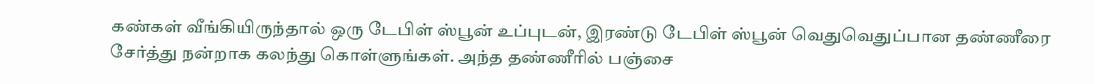கண்கள் வீங்கியிருந்தால் ஒரு டேபிள் ஸ்பூன் உப்புடன், இரண்டு டேபிள் ஸ்பூன் வெதுவெதுப்பான தண்ணீரை சேர்த்து நன்றாக கலந்து கொள்ளுங்கள். அந்த தண்ணீரில் பஞ்சை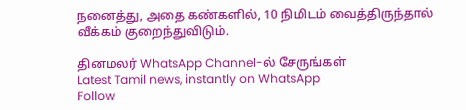நனைத்து, அதை கண்களில், 10 நிமிடம் வைத்திருந்தால் வீக்கம் குறைந்துவிடும்.

தினமலர் WhatsApp Channel-ல் சேருங்கள்
Latest Tamil news, instantly on WhatsApp
Follow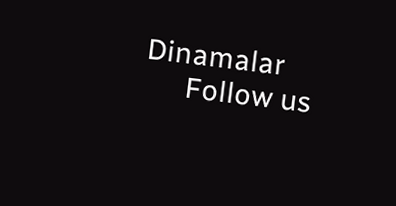Dinamalar
      Follow us